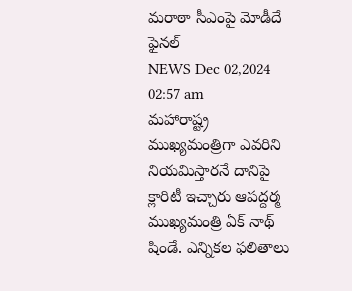మరాఠా సీఎంపై మోడీదే ఫైనల్
NEWS Dec 02,2024 02:57 am
మహారాష్ట్ర ముఖ్యమంత్రిగా ఎవరిని నియమిస్తారనే దానిపై క్లారిటీ ఇచ్చారు ఆపద్దర్మ ముఖ్యమంత్రి ఏక్ నాథ్ షిండే. ఎన్నికల ఫలితాలు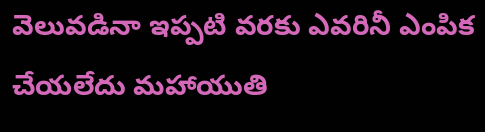వెలువడినా ఇప్పటి వరకు ఎవరినీ ఎంపిక చేయలేదు మహాయుతి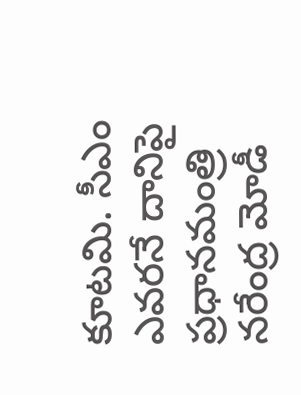కూటమి. సీఎం ఎవరనే దానిపై ప్రధానమంత్రి నరేంద్ర మోడీ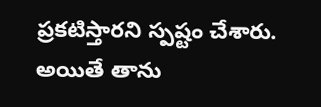ప్రకటిస్తారని స్పష్టం చేశారు. అయితే తాను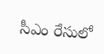సీఎం రేసులో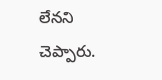లేనని చెప్పారు.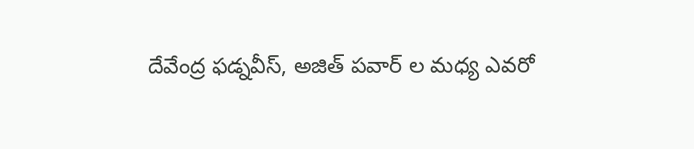దేవేంద్ర ఫడ్నవీస్, అజిత్ పవార్ ల మధ్య ఎవరో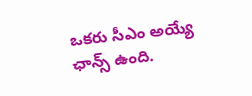ఒకరు సీఎం అయ్యే ఛాన్స్ ఉంది.